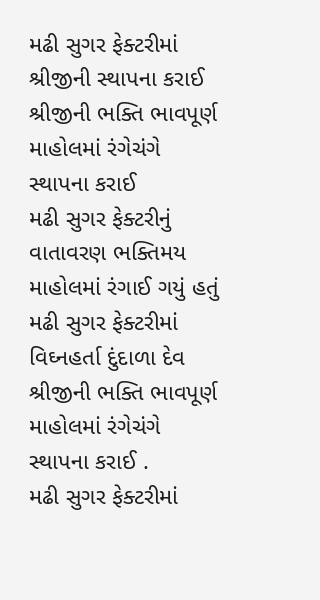મઢી સુગર ફેક્ટરીમાં શ્રીજીની સ્થાપના કરાઈ
શ્રીજીની ભક્તિ ભાવપૂર્ણ માહોલમાં રંગેચંગે સ્થાપના કરાઈ
મઢી સુગર ફેક્ટરીનું વાતાવરણ ભક્તિમય માહોલમાં રંગાઈ ગયું હતું
મઢી સુગર ફેક્ટરીમાં વિઘ્નહર્તા દુંદાળા દેવ શ્રીજીની ભક્તિ ભાવપૂર્ણ માહોલમાં રંગેચંગે સ્થાપના કરાઈ .
મઢી સુગર ફેક્ટરીમાં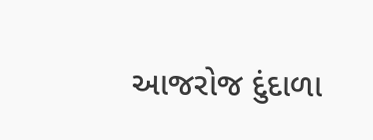આજરોજ દુંદાળા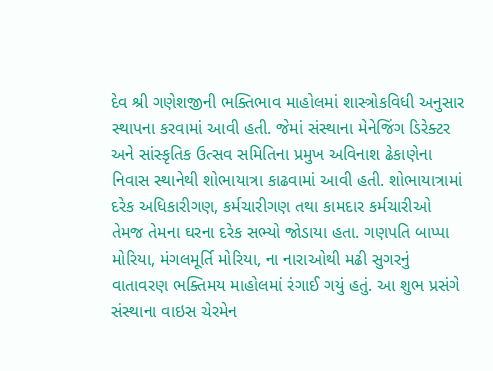દેવ શ્રી ગણેશજીની ભક્તિભાવ માહોલમાં શાસ્ત્રોકવિધી અનુસાર સ્થાપના કરવામાં આવી હતી. જેમાં સંસ્થાના મેનેજિંગ ડિરેક્ટર અને સાંસ્કૃતિક ઉત્સવ સમિતિના પ્રમુખ અવિનાશ ઢેકાણેના નિવાસ સ્થાનેથી શોભાયાત્રા કાઢવામાં આવી હતી. શોભાયાત્રામાં દરેક અધિકારીગણ, કર્મચારીગણ તથા કામદાર કર્મચારીઓ તેમજ તેમના ઘરના દરેક સભ્યો જોડાયા હતા. ગણપતિ બાપ્પા મોરિયા, મંગલમૂર્તિ મોરિયા, ના નારાઓથી મઢી સુગરનું વાતાવરણ ભક્તિમય માહોલમાં રંગાઈ ગયું હતું. આ શુભ પ્રસંગે સંસ્થાના વાઇસ ચેરમેન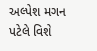અલ્પેશ મગન પટેલે વિશે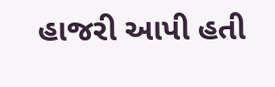હાજરી આપી હતી